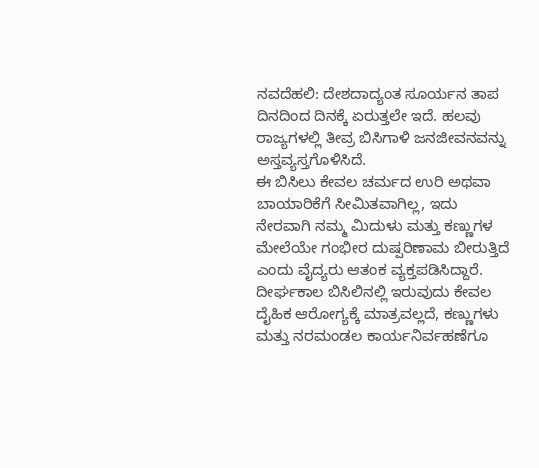ನವದೆಹಲಿ: ದೇಶದಾದ್ಯಂತ ಸೂರ್ಯನ ತಾಪ ದಿನದಿಂದ ದಿನಕ್ಕೆ ಏರುತ್ತಲೇ ಇದೆ. ಹಲವು ರಾಜ್ಯಗಳಲ್ಲಿ ತೀವ್ರ ಬಿಸಿಗಾಳಿ ಜನಜೀವನವನ್ನು ಅಸ್ತವ್ಯಸ್ತಗೊಳಿಸಿದೆ.
ಈ ಬಿಸಿಲು ಕೇವಲ ಚರ್ಮದ ಉರಿ ಅಥವಾ ಬಾಯಾರಿಕೆಗೆ ಸೀಮಿತವಾಗಿಲ್ಲ, ಇದು ನೇರವಾಗಿ ನಮ್ಮ ಮಿದುಳು ಮತ್ತು ಕಣ್ಣುಗಳ ಮೇಲೆಯೇ ಗಂಭೀರ ದುಷ್ಪರಿಣಾಮ ಬೀರುತ್ತಿದೆ ಎಂದು ವೈದ್ಯರು ಆತಂಕ ವ್ಯಕ್ತಪಡಿಸಿದ್ದಾರೆ.
ದೀರ್ಘಕಾಲ ಬಿಸಿಲಿನಲ್ಲಿ ಇರುವುದು ಕೇವಲ ದೈಹಿಕ ಆರೋಗ್ಯಕ್ಕೆ ಮಾತ್ರವಲ್ಲದೆ, ಕಣ್ಣುಗಳು ಮತ್ತು ನರಮಂಡಲ ಕಾರ್ಯನಿರ್ವಹಣೆಗೂ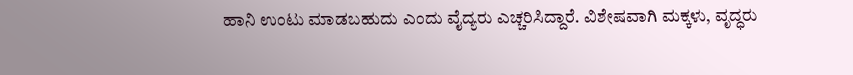ಹಾನಿ ಉಂಟು ಮಾಡಬಹುದು ಎಂದು ವೈದ್ಯರು ಎಚ್ಚರಿಸಿದ್ದಾರೆ. ವಿಶೇಷವಾಗಿ ಮಕ್ಕಳು, ವೃದ್ಧರು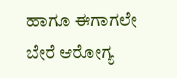ಹಾಗೂ ಈಗಾಗಲೇ ಬೇರೆ ಆರೋಗ್ಯ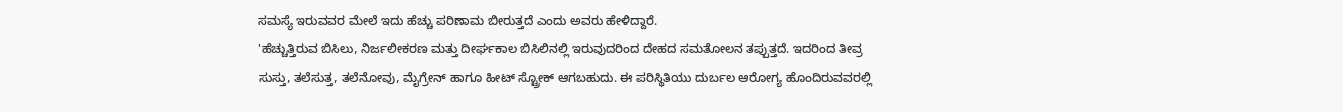ಸಮಸ್ಯೆ ಇರುವವರ ಮೇಲೆ ಇದು ಹೆಚ್ಚು ಪರಿಣಾಮ ಬೀರುತ್ತದೆ ಎಂದು ಅವರು ಹೇಳಿದ್ದಾರೆ.
'ಹೆಚ್ಚುತ್ತಿರುವ ಬಿಸಿಲು, ನಿರ್ಜಲೀಕರಣ ಮತ್ತು ದೀರ್ಘಕಾಲ ಬಿಸಿಲಿನಲ್ಲಿ ಇರುವುದರಿಂದ ದೇಹದ ಸಮತೋಲನ ತಪ್ಪುತ್ತದೆ. ಇದರಿಂದ ತೀವ್ರ ಸುಸ್ತು, ತಲೆಸುತ್ತ, ತಲೆನೋವು, ಮೈಗ್ರೇನ್ ಹಾಗೂ ಹೀಟ್ ಸ್ಟ್ರೋಕ್ ಆಗಬಹುದು. ಈ ಪರಿಸ್ಥಿತಿಯು ದುರ್ಬಲ ಆರೋಗ್ಯ ಹೊಂದಿರುವವರಲ್ಲಿ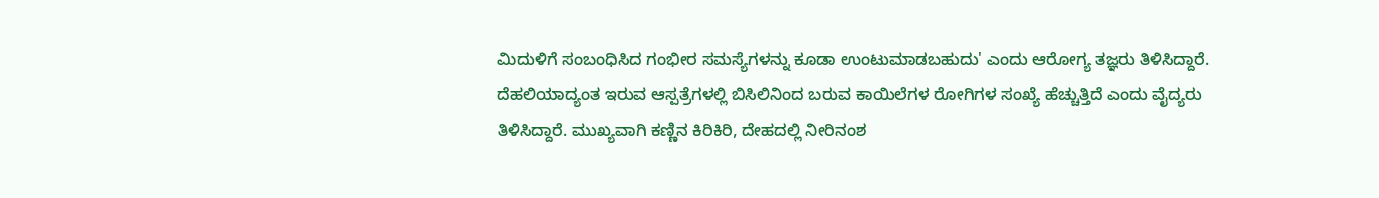ಮಿದುಳಿಗೆ ಸಂಬಂಧಿಸಿದ ಗಂಭೀರ ಸಮಸ್ಯೆಗಳನ್ನು ಕೂಡಾ ಉಂಟುಮಾಡಬಹುದು' ಎಂದು ಆರೋಗ್ಯ ತಜ್ಞರು ತಿಳಿಸಿದ್ದಾರೆ.
ದೆಹಲಿಯಾದ್ಯಂತ ಇರುವ ಆಸ್ಪತ್ರೆಗಳಲ್ಲಿ ಬಿಸಿಲಿನಿಂದ ಬರುವ ಕಾಯಿಲೆಗಳ ರೋಗಿಗಳ ಸಂಖ್ಯೆ ಹೆಚ್ಚುತ್ತಿದೆ ಎಂದು ವೈದ್ಯರು ತಿಳಿಸಿದ್ದಾರೆ. ಮುಖ್ಯವಾಗಿ ಕಣ್ಣಿನ ಕಿರಿಕಿರಿ, ದೇಹದಲ್ಲಿ ನೀರಿನಂಶ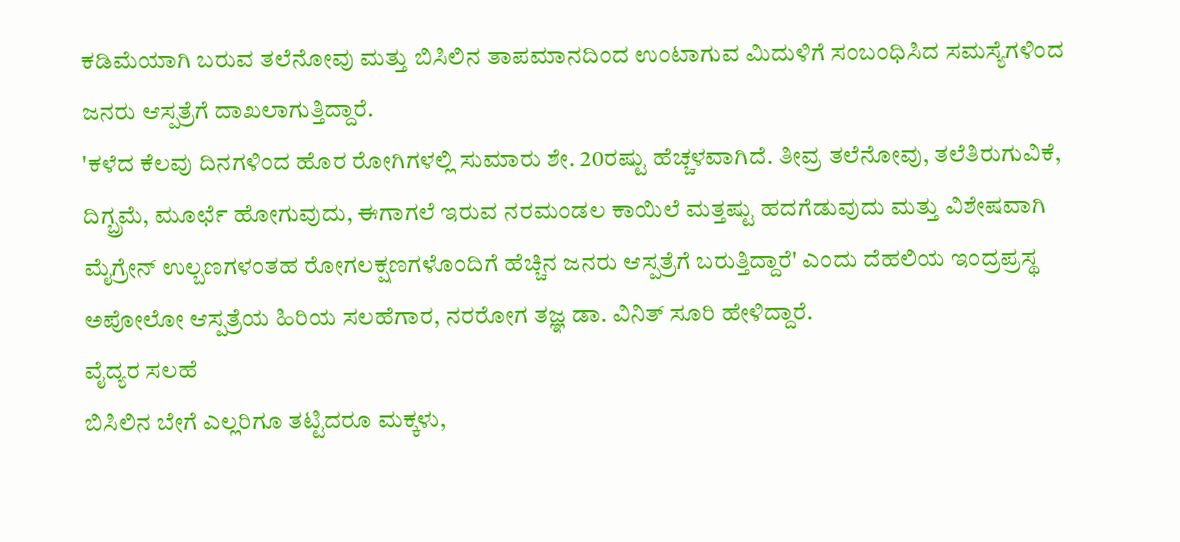ಕಡಿಮೆಯಾಗಿ ಬರುವ ತಲೆನೋವು ಮತ್ತು ಬಿಸಿಲಿನ ತಾಪಮಾನದಿಂದ ಉಂಟಾಗುವ ಮಿದುಳಿಗೆ ಸಂಬಂಧಿಸಿದ ಸಮಸ್ಯೆಗಳಿಂದ ಜನರು ಆಸ್ಪತ್ರೆಗೆ ದಾಖಲಾಗುತ್ತಿದ್ದಾರೆ.
'ಕಳೆದ ಕೆಲವು ದಿನಗಳಿಂದ ಹೊರ ರೋಗಿಗಳಲ್ಲಿ ಸುಮಾರು ಶೇ. 20ರಷ್ಟು ಹೆಚ್ಚಳವಾಗಿದೆ. ತೀವ್ರ ತಲೆನೋವು, ತಲೆತಿರುಗುವಿಕೆ, ದಿಗ್ಬ್ರಮೆ, ಮೂರ್ಛೆ ಹೋಗುವುದು, ಈಗಾಗಲೆ ಇರುವ ನರಮಂಡಲ ಕಾಯಿಲೆ ಮತ್ತಷ್ಟು ಹದಗೆಡುವುದು ಮತ್ತು ವಿಶೇಷವಾಗಿ ಮೈಗ್ರೇನ್ ಉಲ್ಬಣಗಳಂತಹ ರೋಗಲಕ್ಷಣಗಳೊಂದಿಗೆ ಹೆಚ್ಚಿನ ಜನರು ಆಸ್ಪತ್ರೆಗೆ ಬರುತ್ತಿದ್ದಾರೆ' ಎಂದು ದೆಹಲಿಯ ಇಂದ್ರಪ್ರಸ್ಥ ಅಪೋಲೋ ಆಸ್ಪತ್ರೆಯ ಹಿರಿಯ ಸಲಹೆಗಾರ, ನರರೋಗ ತಜ್ಞ ಡಾ. ವಿನಿತ್ ಸೂರಿ ಹೇಳಿದ್ದಾರೆ.
ವೈದ್ಯರ ಸಲಹೆ
ಬಿಸಿಲಿನ ಬೇಗೆ ಎಲ್ಲರಿಗೂ ತಟ್ಟಿದರೂ ಮಕ್ಕಳು,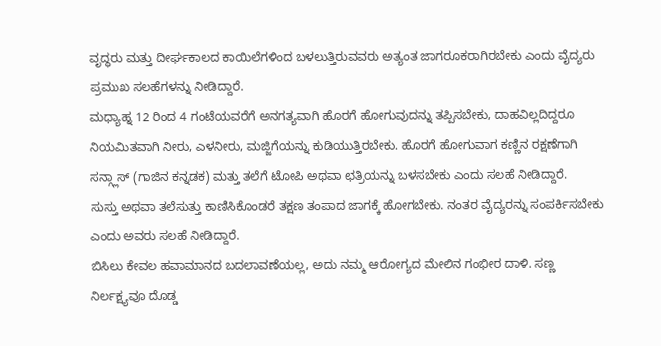ವೃದ್ಧರು ಮತ್ತು ದೀರ್ಘಕಾಲದ ಕಾಯಿಲೆಗಳಿಂದ ಬಳಲುತ್ತಿರುವವರು ಅತ್ಯಂತ ಜಾಗರೂಕರಾಗಿರಬೇಕು ಎಂದು ವೈದ್ಯರು ಪ್ರಮುಖ ಸಲಹೆಗಳನ್ನು ನೀಡಿದ್ದಾರೆ.
ಮಧ್ಯಾಹ್ನ 12 ರಿಂದ 4 ಗಂಟೆಯವರೆಗೆ ಅನಗತ್ಯವಾಗಿ ಹೊರಗೆ ಹೋಗುವುದನ್ನು ತಪ್ಪಿಸಬೇಕು, ದಾಹವಿಲ್ಲದಿದ್ದರೂ ನಿಯಮಿತವಾಗಿ ನೀರು, ಎಳನೀರು, ಮಜ್ಜಿಗೆಯನ್ನು ಕುಡಿಯುತ್ತಿರಬೇಕು. ಹೊರಗೆ ಹೋಗುವಾಗ ಕಣ್ಣಿನ ರಕ್ಷಣೆಗಾಗಿ ಸನ್ಗ್ಲಾಸ್ (ಗಾಜಿನ ಕನ್ನಡಕ) ಮತ್ತು ತಲೆಗೆ ಟೋಪಿ ಅಥವಾ ಛತ್ರಿಯನ್ನು ಬಳಸಬೇಕು ಎಂದು ಸಲಹೆ ನೀಡಿದ್ದಾರೆ.
ಸುಸ್ತು ಅಥವಾ ತಲೆಸುತ್ತು ಕಾಣಿಸಿಕೊಂಡರೆ ತಕ್ಷಣ ತಂಪಾದ ಜಾಗಕ್ಕೆ ಹೋಗಬೇಕು. ನಂತರ ವೈದ್ಯರನ್ನು ಸಂಪರ್ಕಿಸಬೇಕು ಎಂದು ಅವರು ಸಲಹೆ ನೀಡಿದ್ದಾರೆ.
ಬಿಸಿಲು ಕೇವಲ ಹವಾಮಾನದ ಬದಲಾವಣೆಯಲ್ಲ, ಅದು ನಮ್ಮ ಆರೋಗ್ಯದ ಮೇಲಿನ ಗಂಭೀರ ದಾಳಿ. ಸಣ್ಣ ನಿರ್ಲಕ್ಷ್ಯವೂ ದೊಡ್ಡ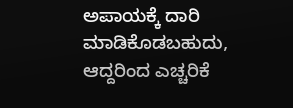ಅಪಾಯಕ್ಕೆ ದಾರಿ ಮಾಡಿಕೊಡಬಹುದು, ಆದ್ದರಿಂದ ಎಚ್ಚರಿಕೆ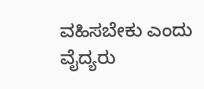ವಹಿಸಬೇಕು ಎಂದು ವೈದ್ಯರು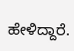ಹೇಳಿದ್ದಾರೆ.